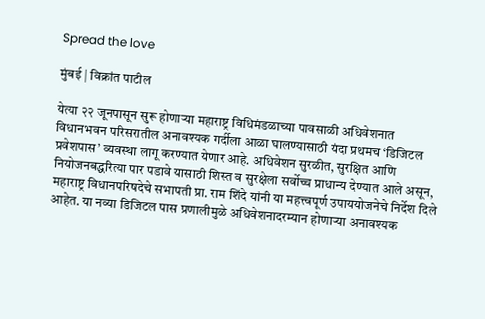Spread the love

मुंबई | विक्रांत पाटील

येत्या २२ जूनपासून सुरू होणाऱ्या महाराष्ट्र विधिमंडळाच्या पावसाळी अधिवेशनात विधानभवन परिसरातील अनावश्यक गर्दीला आळा घालण्यासाठी यंदा प्रथमच ‘डिजिटल प्रवेशपास’ व्यवस्था लागू करण्यात येणार आहे. अधिवेशन सुरळीत, सुरक्षित आणि नियोजनबद्धरित्या पार पडावे यासाठी शिस्त व सुरक्षेला सर्वोच्च प्राधान्य देण्यात आले असून, महाराष्ट्र विधानपरिषदेचे सभापती प्रा. राम शिंदे यांनी या महत्त्वपूर्ण उपाययोजनेचे निर्देश दिले आहेत. या नव्या डिजिटल पास प्रणालीमुळे अधिवेशनादरम्यान होणाऱ्या अनावश्यक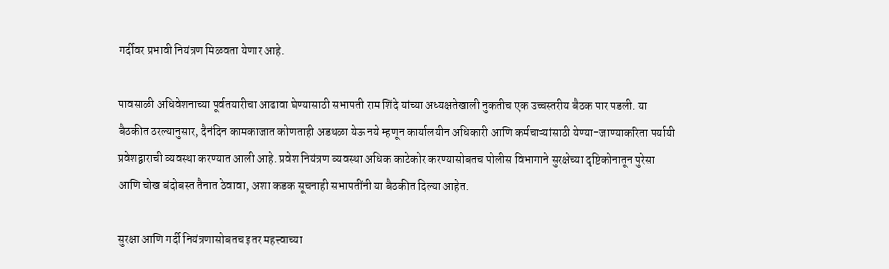गर्दीवर प्रभावी नियंत्रण मिळवता येणार आहे.

पावसाळी अधिवेशनाच्या पूर्वतयारीचा आढावा घेण्यासाठी सभापती राम शिंदे यांच्या अध्यक्षतेखाली नुकतीच एक उच्चस्तरीय बैठक पार पडली. या बैठकीत ठरल्यानुसार, दैनंदिन कामकाजात कोणताही अडथळा येऊ नये म्हणून कार्यालयीन अधिकारी आणि कर्मचाऱ्यांसाठी येण्या-जाण्याकरिता पर्यायी प्रवेशद्वाराची व्यवस्था करण्यात आली आहे. प्रवेश नियंत्रण व्यवस्था अधिक काटेकोर करण्यासोबतच पोलीस विभागाने सुरक्षेच्या दृष्टिकोनातून पुरेसा आणि चोख बंदोबस्त तैनात ठेवावा, अशा कडक सूचनाही सभापतींनी या बैठकीत दिल्या आहेत.

सुरक्षा आणि गर्दी नियंत्रणासोबतच इतर महत्त्वाच्या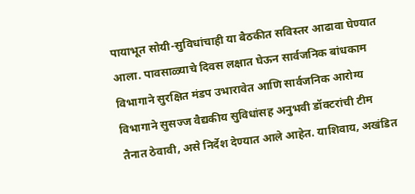पायाभूत सोयी-सुविधांचाही या बैठकीत सविस्तर आढावा घेण्यात आला. पावसाळ्याचे दिवस लक्षात घेऊन सार्वजनिक बांधकाम विभागाने सुरक्षित मंडप उभारावेत आणि सार्वजनिक आरोग्य विभागाने सुसज्ज वैद्यकीय सुविधांसह अनुभवी डॉक्टरांची टीम तैनात ठेवावी, असे निर्देश देण्यात आले आहेत. याशिवाय, अखंडित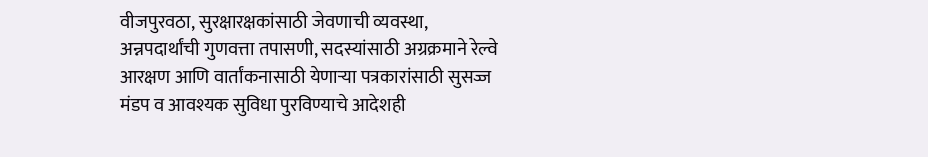वीजपुरवठा, सुरक्षारक्षकांसाठी जेवणाची व्यवस्था, अन्नपदार्थांची गुणवत्ता तपासणी, सदस्यांसाठी अग्रक्रमाने रेल्वे आरक्षण आणि वार्तांकनासाठी येणाऱ्या पत्रकारांसाठी सुसज्ज मंडप व आवश्यक सुविधा पुरविण्याचे आदेशही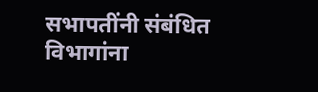सभापतींनी संबंधित विभागांना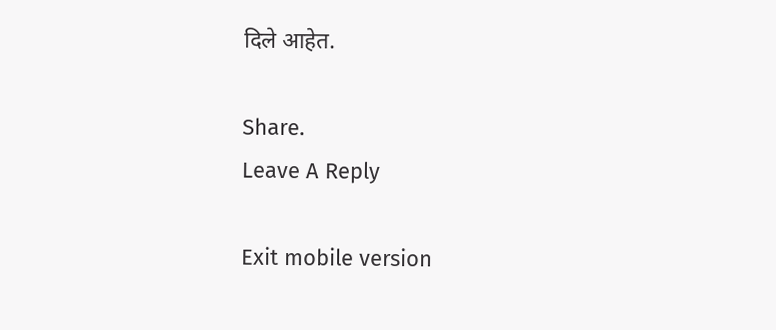दिले आहेत.

Share.
Leave A Reply

Exit mobile version